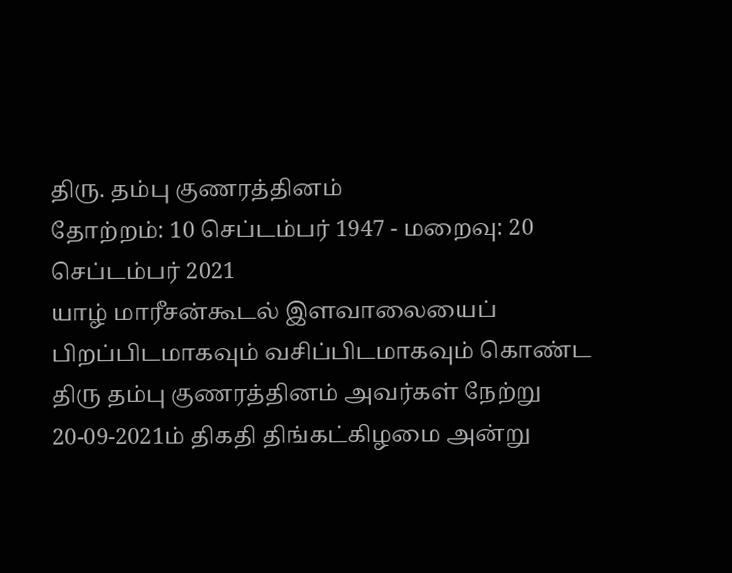திரு. தம்பு குணரத்தினம்
தோற்றம்: 10 செப்டம்பர் 1947 - மறைவு: 20 செப்டம்பர் 2021
யாழ் மாரீசன்கூடல் இளவாலையைப் பிறப்பிடமாகவும் வசிப்பிடமாகவும் கொண்ட திரு தம்பு குணரத்தினம் அவர்கள் நேற்று 20-09-2021ம் திகதி திங்கட்கிழமை அன்று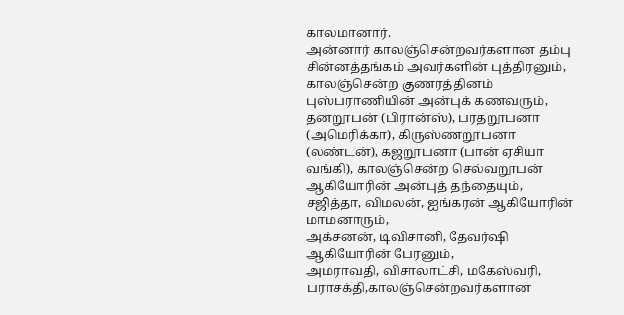காலமானார்.
அன்னார் காலஞ்சென்றவர்களான தம்பு சின்னத்தங்கம் அவர்களின் புத்திரனும்,
காலஞ்சென்ற குணரத்தினம் புஸ்பராணியின் அன்புக் கணவரும்,
தனறூபன் (பிரான்ஸ்), பரதறூபனா (அமெரிக்கா), கிருஸ்ணறூபனா (லண்டன்), கஜறூபனா (பான் ஏசியா வங்கி), காலஞ்சென்ற செல்வறூபன் ஆகியோரின் அன்புத் தந்தையும்,
சஜித்தா, விமலன், ஐங்கரன் ஆகியோரின் மாமனாரும்,
அக்சனன், டிவிசானி, தேவர்ஷி ஆகியோரின் பேரனும்,
அமராவதி, விசாலாட்சி, மகேஸ்வரி, பராசக்தி,காலஞ்சென்றவர்களான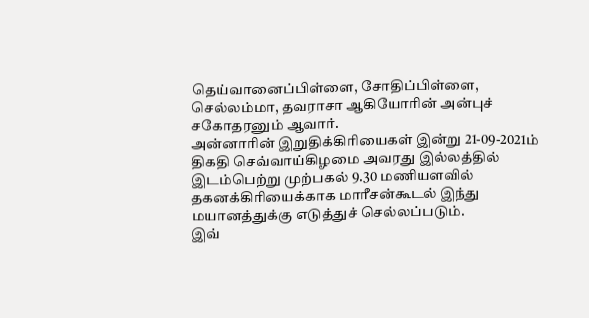தெய்வானைப்பிள்ளை, சோதிப்பிள்ளை, செல்லம்மா, தவராசா ஆகியோரின் அன்புச் சகோதரனும் ஆவார்.
அன்னாரின் இறுதிக்கிரியைகள் இன்று 21-09-2021ம் திகதி செவ்வாய்கிழமை அவரது இல்லத்தில் இடம்பெற்று முற்பகல் 9.30 மணியளவில் தகனக்கிரியைக்காக மாரீசன்கூடல் இந்து மயானத்துக்கு எடுத்துச் செல்லப்படும்.
இவ்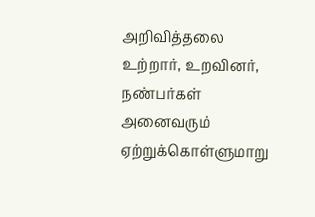அறிவித்தலை உற்றார், உறவினர், நண்பர்கள் அனைவரும் ஏற்றுக்கொள்ளுமாறு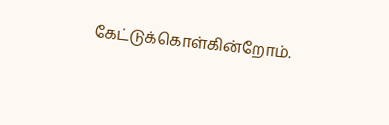கேட்டுக்கொள்கின்றோம்.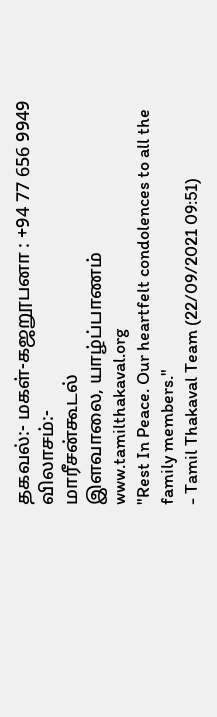தகவல்:- மகள்-கஜறூபனா : +94 77 656 9949
விலாசம்:-
மாரீசன்கூடல்
இளவாலை, யாழ்ப்பாணம்
www.tamilthakaval.org
"Rest In Peace. Our heartfelt condolences to all the family members."
- Tamil Thakaval Team (22/09/2021 09:51)